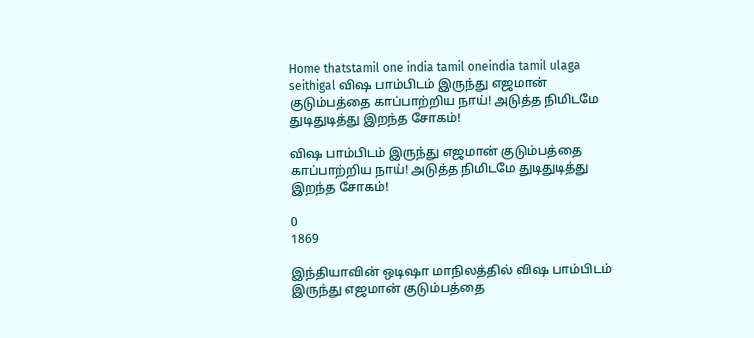Home thatstamil one india tamil oneindia tamil ulaga seithigal விஷ பாம்பிடம் இருந்து எஜமான் குடும்பத்தை காப்பாற்றிய நாய்! அடுத்த நிமிடமே துடிதுடித்து இறந்த சோகம்!

விஷ பாம்பிடம் இருந்து எஜமான் குடும்பத்தை காப்பாற்றிய நாய்! அடுத்த நிமிடமே துடிதுடித்து இறந்த சோகம்!

0
1869

இந்தியாவின் ஒடிஷா மாநிலத்தில் விஷ பாம்பிடம் இருந்து எஜமான் குடும்பத்தை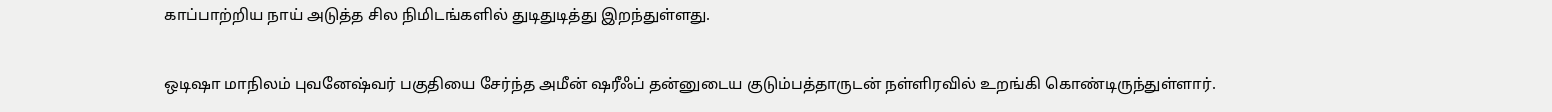காப்பாற்றிய நாய் அடுத்த சில நிமிடங்களில் துடிதுடித்து இறந்துள்ளது.

ஒடிஷா மாநிலம் புவனேஷ்வர் பகுதியை சேர்ந்த அமீன் ஷரீஃப் தன்னுடைய குடும்பத்தாருடன் நள்ளிரவில் உறங்கி கொண்டிருந்துள்ளார்.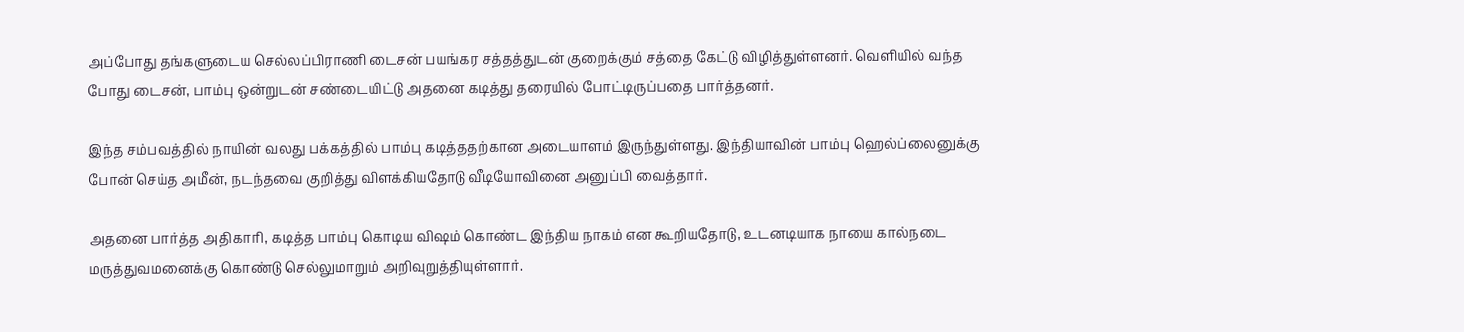அப்போது தங்களுடைய செல்லப்பிராணி டைசன் பயங்கர சத்தத்துடன் குறைக்கும் சத்தை கேட்டு விழித்துள்ளனர். வெளியில் வந்த போது டைசன், பாம்பு ஒன்றுடன் சண்டையிட்டு அதனை கடித்து தரையில் போட்டிருப்பதை பார்த்தனர்.

இந்த சம்பவத்தில் நாயின் வலது பக்கத்தில் பாம்பு கடித்ததற்கான அடையாளம் இருந்துள்ளது. இந்தியாவின் பாம்பு ஹெல்ப்லைனுக்கு போன் செய்த அமீன், நடந்தவை குறித்து விளக்கியதோடு வீடியோவினை அனுப்பி வைத்தார்.

அதனை பார்த்த அதிகாரி, கடித்த பாம்பு கொடிய விஷம் கொண்ட இந்திய நாகம் என கூறியதோடு, உடனடியாக நாயை கால்நடை மருத்துவமனைக்கு கொண்டு செல்லுமாறும் அறிவுறுத்தியுள்ளார்.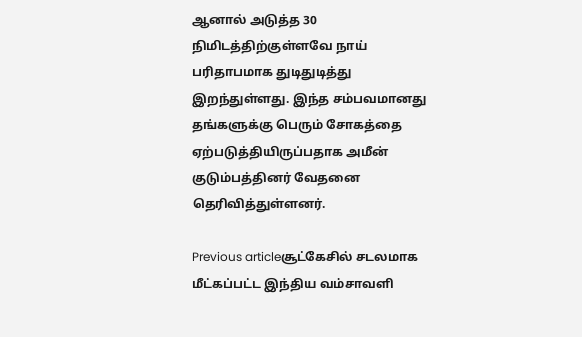ஆனால் அடுத்த 30 நிமிடத்திற்குள்ளவே நாய் பரிதாபமாக துடிதுடித்து இறந்துள்ளது. இந்த சம்பவமானது தங்களுக்கு பெரும் சோகத்தை ஏற்படுத்தியிருப்பதாக அமீன் குடும்பத்தினர் வேதனை தெரிவித்துள்ளனர்.

Previous articleசூட்கேசில் சடலமாக மீட்கப்பட்ட இந்திய வம்சாவளி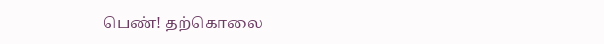பெண்! தற்கொலை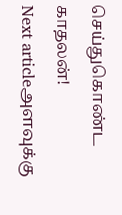செய்துகொண்ட காதலன்!
Next articleஅளவுக்கு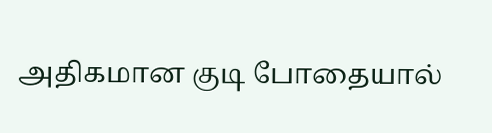அதிகமான குடி போதையால்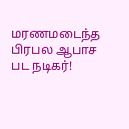மரணமடைந்த பிரபல ஆபாச பட நடிகர்!